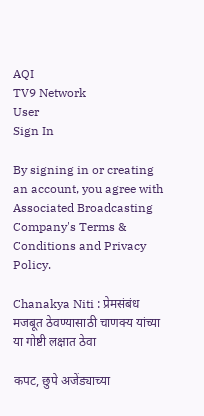AQI
TV9 Network
User
Sign In

By signing in or creating an account, you agree with Associated Broadcasting Company's Terms & Conditions and Privacy Policy.

Chanakya Niti : प्रेमसंबंध मजबूत ठेवण्यासाठी चाणक्य यांच्या या गोष्टी लक्षात ठेवा

कपट, छुपे अजेंड्याच्या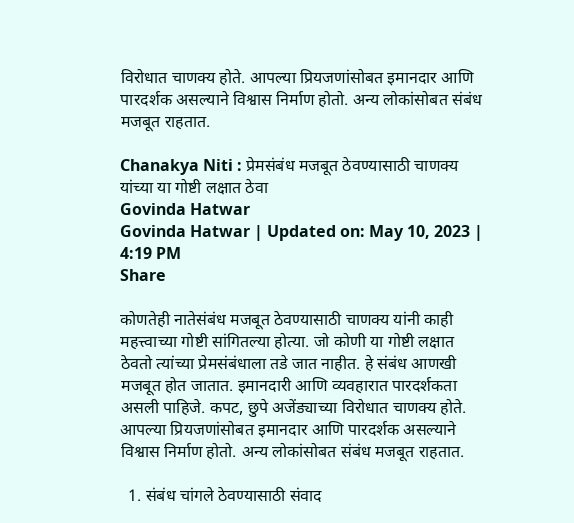विरोधात चाणक्य होते. आपल्या प्रियजणांसोबत इमानदार आणि पारदर्शक असल्याने विश्वास निर्माण होतो. अन्य लोकांसोबत संबंध मजबूत राहतात.

Chanakya Niti : प्रेमसंबंध मजबूत ठेवण्यासाठी चाणक्य यांच्या या गोष्टी लक्षात ठेवा
Govinda Hatwar
Govinda Hatwar | Updated on: May 10, 2023 | 4:19 PM
Share

कोणतेही नातेसंबंध मजबूत ठेवण्यासाठी चाणक्य यांनी काही महत्त्वाच्या गोष्टी सांगितल्या होत्या. जो कोणी या गोष्टी लक्षात ठेवतो त्यांच्या प्रेमसंबंधाला तडे जात नाहीत. हे संबंध आणखी मजबूत होत जातात. इमानदारी आणि व्यवहारात पारदर्शकता असली पाहिजे. कपट, छुपे अजेंड्याच्या विरोधात चाणक्य होते. आपल्या प्रियजणांसोबत इमानदार आणि पारदर्शक असल्याने विश्वास निर्माण होतो. अन्य लोकांसोबत संबंध मजबूत राहतात.

  1. संबंध चांगले ठेवण्यासाठी संवाद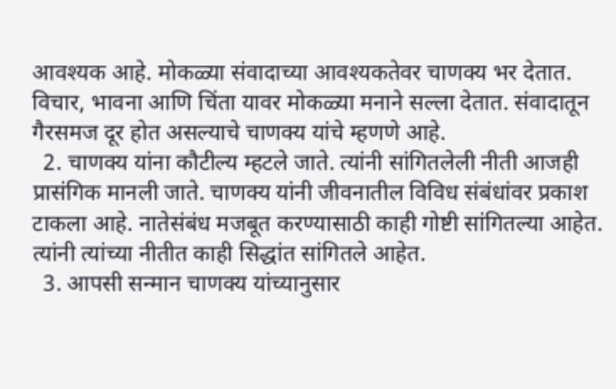आवश्यक आहे. मोकळ्या संवादाच्या आवश्यकतेवर चाणक्य भर देतात. विचार, भावना आणि चिंता यावर मोकळ्या मनाने सल्ला देतात. संवादातून गैरसमज दूर होत असल्याचे चाणक्य यांचे म्हणणे आहे.
  2. चाणक्य यांना कौटील्य म्हटले जाते. त्यांनी सांगितलेली नीती आजही प्रासंगिक मानली जाते. चाणक्य यांनी जीवनातील विविध संबंधांवर प्रकाश टाकला आहे. नातेसंबंध मजबूत करण्यासाठी काही गोष्टी सांगितल्या आहेत. त्यांनी त्यांच्या नीतीत काही सिद्धांत सांगितले आहेत.
  3. आपसी सन्मान चाणक्य यांच्यानुसार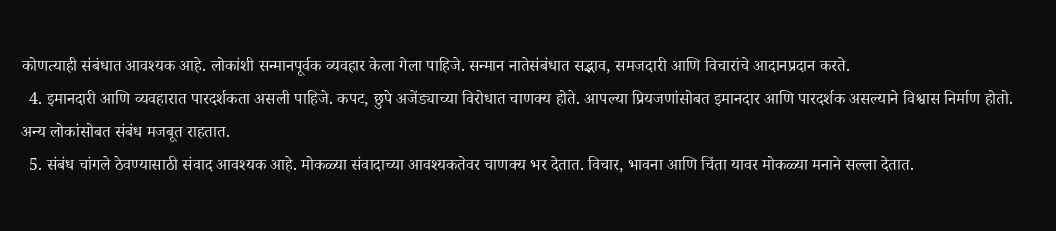कोणत्याही संबंधात आवश्यक आहे. लोकांशी सन्मानपूर्वक व्यवहार केला गेला पाहिजे. सन्मान नातेसंबंधात सद्भाव, समजदारी आणि विचारांचे आदानप्रदान करते.
  4. इमानदारी आणि व्यवहारात पारदर्शकता असली पाहिजे. कपट, छुपे अजेंड्याच्या विरोधात चाणक्य होते. आपल्या प्रियजणांसोबत इमानदार आणि पारदर्शक असल्याने विश्वास निर्माण होतो. अन्य लोकांसोबत संबंध मजबूत राहतात.
  5. संबंध चांगले ठेवण्यासाठी संवाद आवश्यक आहे. मोकळ्या संवादाच्या आवश्यकतेवर चाणक्य भर देतात. विचार, भावना आणि चिंता यावर मोकळ्या मनाने सल्ला देतात.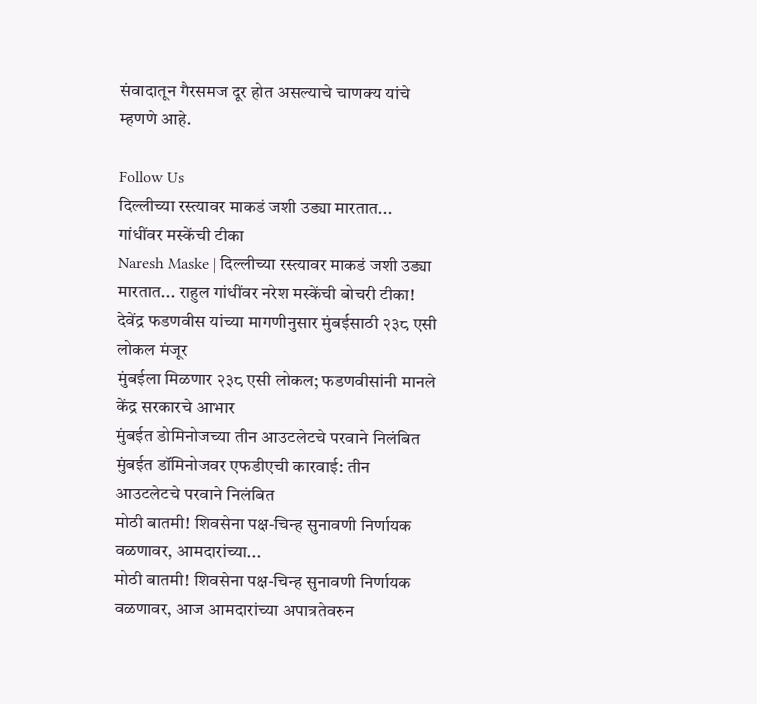संवादातून गैरसमज दूर होत असल्याचे चाणक्य यांचे म्हणणे आहे.

Follow Us
दिल्लीच्या रस्त्यावर माकडं जशी उड्या मारतात... गांधींवर मस्केंची टीका
Naresh Maske | दिल्लीच्या रस्त्यावर माकडं जशी उड्या मारतात... राहुल गांधींवर नरेश मस्केंची बोचरी टीका!
देवेंद्र फडणवीस यांच्या मागणीनुसार मुंबईसाठी २३८ एसी लोकल मंजूर
मुंबईला मिळणार २३८ एसी लोकल; फडणवीसांनी मानले केंद्र सरकारचे आभार
मुंबईत डोमिनोजच्या तीन आउटलेटचे परवाने निलंबित
मुंबईत डॉमिनोजवर एफडीएची कारवाई: तीन आउटलेटचे परवाने निलंबित
मोठी बातमी! शिवसेना पक्ष-चिन्ह सुनावणी निर्णायक वळणावर, आमदारांच्या...
मोठी बातमी! शिवसेना पक्ष-चिन्ह सुनावणी निर्णायक वळणावर, आज आमदारांच्या अपात्रतेवरुन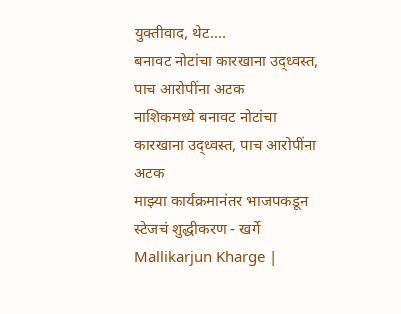युक्तीवाद, थेट....
बनावट नोटांचा कारखाना उद्ध्वस्त, पाच आरोपींना अटक
नाशिकमध्ये बनावट नोटांचा कारखाना उद्ध्वस्त, पाच आरोपींना अटक
माझ्या कार्यक्रमानंतर भाजपकडून स्टेजचं शुद्धीकरण - खर्गे
Mallikarjun Kharge |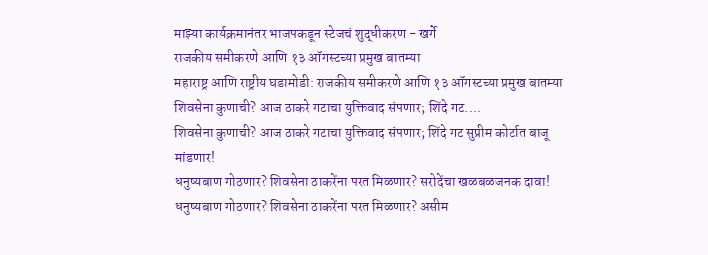माझ्या कार्यक्रमानंतर भाजपकडून स्टेजचं शुद्धीकरण - खर्गे
राजकीय समीकरणे आणि १३ ऑगस्टच्या प्रमुख बातम्या
महाराष्ट्र आणि राष्ट्रीय घडामोडी: राजकीय समीकरणे आणि १३ ऑगस्टच्या प्रमुख बातम्या
शिवसेना कुणाची? आज ठाकरे गटाचा युक्तिवाद संपणार; शिंदे गट....
शिवसेना कुणाची? आज ठाकरे गटाचा युक्तिवाद संपणार; शिंदे गट सुप्रीम कोर्टात बाजू मांडणार!
धनुष्यबाण गोठणार? शिवसेना ठाकरेंना परत मिळणार? सरोदेंचा खळबळजनक दावा!
धनुष्यबाण गोठणार? शिवसेना ठाकरेंना परत मिळणार? असीम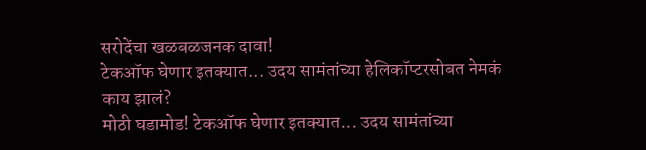सरोदेंचा खळबळजनक दावा!
टेकऑफ घेणार इतक्यात... उदय सामंतांच्या हेलिकॉप्टरसोबत नेमकं काय झालं?
मोठी घडामोड! टेकऑफ घेणार इतक्यात... उदय सामंतांच्या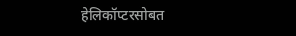हेलिकॉप्टरसोबत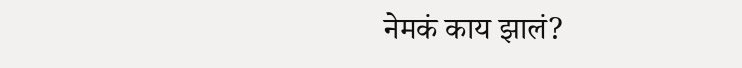नेमकं काय झालं?